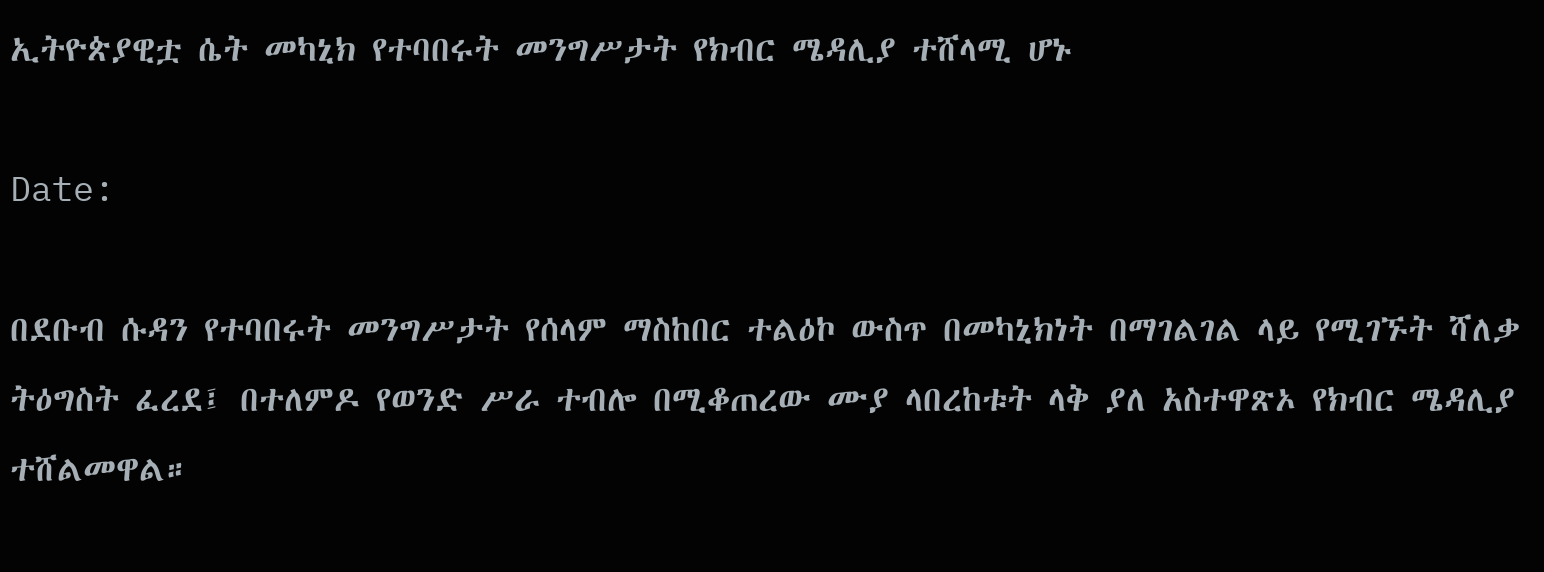ኢትዮጵያዊቷ ሴት መካኒክ የተባበሩት መንግሥታት የክብር ሜዳሊያ ተሸላሚ ሆኑ

Date:

በደቡብ ሱዳን የተባበሩት መንግሥታት የሰላም ማስከበር ተልዕኮ ውስጥ በመካኒክነት በማገልገል ላይ የሚገኙት ሻለቃ ትዕግስት ፈረደ፤ በተለምዶ የወንድ ሥራ ተብሎ በሚቆጠረው ሙያ ላበረከቱት ላቅ ያለ አስተዋጽኦ የክብር ሜዳሊያ ተሸልመዋል።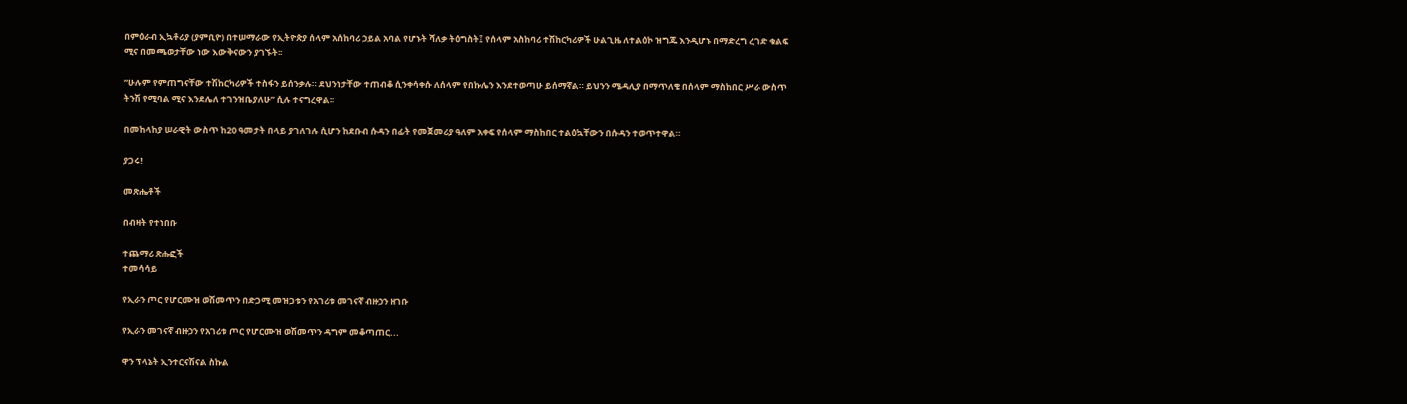በምዕራብ ኢኳቶሪያ (ያምቢዮ) በተሠማራው የኢትዮጵያ ሰላም አሰከባሪ ኃይል አባል የሆኑት ሻለቃ ትዕግስት፤ የሰላም አስከባሪ ተሽከርካሪዎች ሁልጊዜ ለተልዕኮ ዝግጁ እንዲሆኑ በማድረግ ረገድ ቁልፍ ሚና በመጫወታቸው ነው እውቅናውን ያገኙት፡፡

“ሁሉም የምጠግናቸው ተሽከርካሪዎች ተስፋን ይሰንቃሉ። ደህንነታቸው ተጠብቆ ሲንቀሳቀሱ ለሰላም የበኩሌን እንደተወጣሁ ይሰማኛል። ይህንን ሜዳሊያ በማጥለቄ በሰላም ማስከበር ሥራ ውስጥ ትንሽ የሚባል ሚና እንደሌለ ተገንዝቤያለሁ” ሲሉ ተናግረዋል፡፡

በመከላከያ ሠራዊት ውስጥ ከ20 ዓመታት በላይ ያገለገሉ ሲሆን ከደቡብ ሱዳን በፊት የመጀመሪያ ዓለም አቀፍ የሰላም ማስከበር ተልዕኳቸውን በሱዳን ተወጥተዋል።

ያጋሩ!

መጽሔቶች

በብዛት የተነበቡ

ተጨማሪ ጽሑፎች
ተመሳሳይ

የኢራን ጦር የሆርሙዝ ወሽመጥን በድጋሚ መዝጋቱን የአገሪቱ መገናኛ ብዙኃን ዘገቡ

የኢራን መገናኛ ብዙኃን የአገሪቱ ጦር የሆርሙዝ ወሽመጥን ዳግም መቆጣጠር...

ዋን ፕላኔት ኢንተርናሽናል ስኩል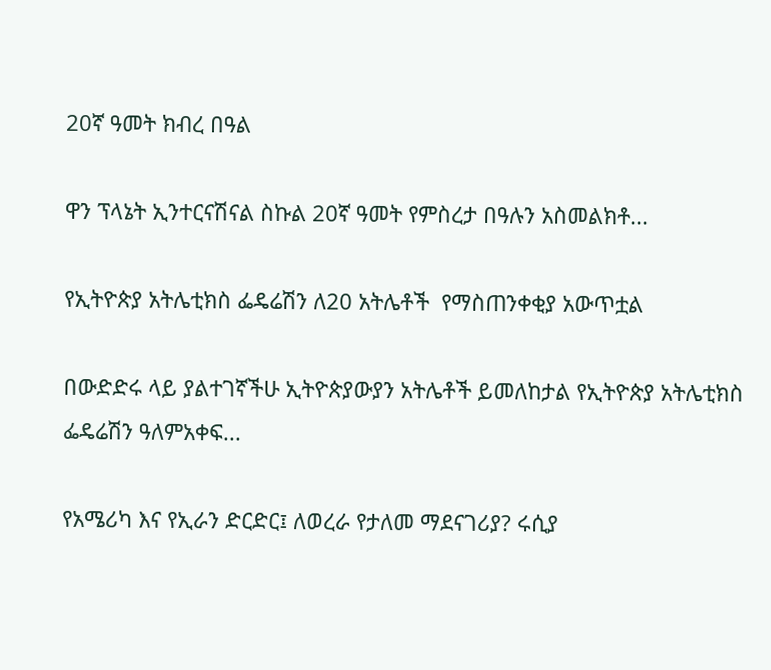20ኛ ዓመት ክብረ በዓል

ዋን ፕላኔት ኢንተርናሽናል ስኩል 20ኛ ዓመት የምስረታ በዓሉን አስመልክቶ...

የኢትዮጵያ አትሌቲክስ ፌዴሬሽን ለ20 አትሌቶች  የማስጠንቀቂያ አውጥቷል

በውድድሩ ላይ ያልተገኛችሁ ኢትዮጵያውያን አትሌቶች ይመለከታል የኢትዮጵያ አትሌቲክስ ፌዴሬሽን ዓለምአቀፍ...

የአሜሪካ እና የኢራን ድርድር፤ ለወረራ የታለመ ማደናገሪያ? ሩሲያ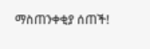ማስጠንቀቂያ ሰጠች!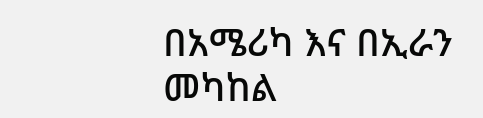በአሜሪካ እና በኢራን መካከል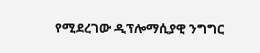የሚደረገው ዲፕሎማሲያዊ ንግግር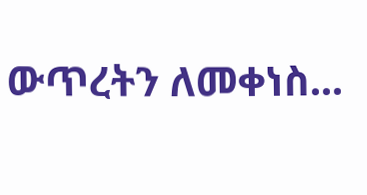ውጥረትን ለመቀነስ...